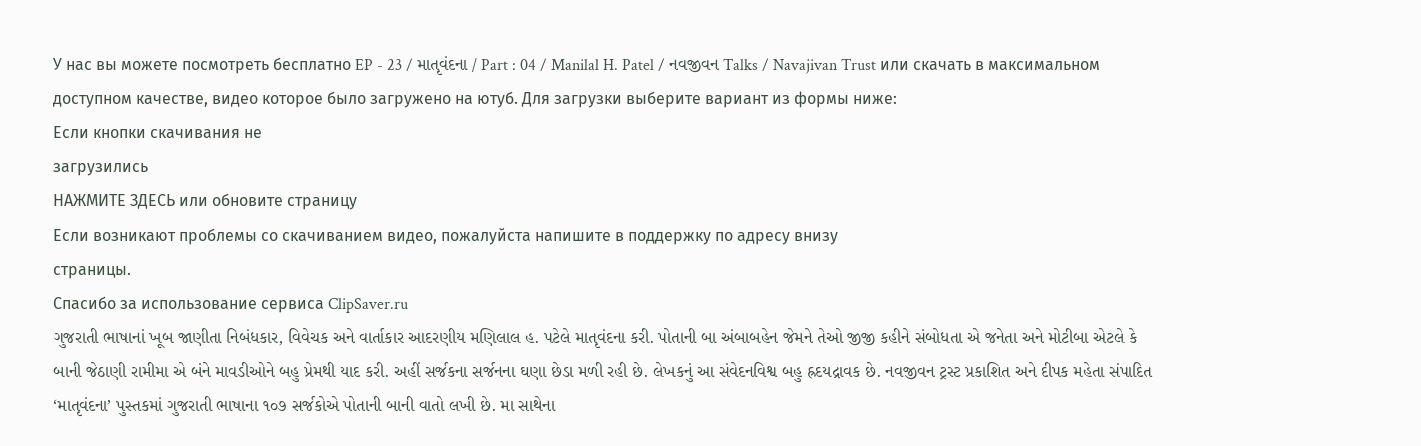У нас вы можете посмотреть бесплатно EP - 23 / માતૃવંદના / Part : 04 / Manilal H. Patel / નવજીવન Talks / Navajivan Trust или скачать в максимальном доступном качестве, видео которое было загружено на ютуб. Для загрузки выберите вариант из формы ниже:
Если кнопки скачивания не
загрузились
НАЖМИТЕ ЗДЕСЬ или обновите страницу
Если возникают проблемы со скачиванием видео, пожалуйста напишите в поддержку по адресу внизу
страницы.
Спасибо за использование сервиса ClipSaver.ru
ગુજરાતી ભાષાનાં ખૂબ જાણીતા નિબંધકાર, વિવેચક અને વાર્તાકાર આદરણીય મણિલાલ હ. પટેલે માતૃવંદના કરી. પોતાની બા અંબાબહેન જેમને તેઓ જીજી કહીને સંબોધતા એ જનેતા અને મોટીબા એટલે કે બાની જેઠાણી રામીમા એ બંને માવડીઓને બહુ પ્રેમથી યાદ કરી. અહીં સર્જકના સર્જનના ઘણા છેડા મળી રહી છે. લેખકનું આ સંવેદનવિશ્વ બહુ હ્રદયદ્રાવક છે. નવજીવન ટ્રસ્ટ પ્રકાશિત અને દીપક મહેતા સંપાદિત ‘માતૃવંદના’ પુસ્તકમાં ગુજરાતી ભાષાના ૧૦૭ સર્જકોએ પોતાની બાની વાતો લખી છે. મા સાથેના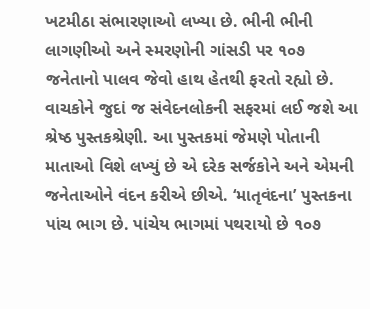ખટમીઠા સંભારણાઓ લખ્યા છે. ભીની ભીની લાગણીઓ અને સ્મરણોની ગાંસડી પર ૧૦૭ જનેતાનો પાલવ જેવો હાથ હેતથી ફરતો રહ્યો છે. વાચકોને જુદાં જ સંવેદનલોકની સફરમાં લઈ જશે આ શ્રેષ્ઠ પુસ્તકશ્રેણી. આ પુસ્તકમાં જેમણે પોતાની માતાઓ વિશે લખ્યું છે એ દરેક સર્જકોને અને એમની જનેતાઓને વંદન કરીએ છીએ. ‘માતૃવંદના’ પુસ્તકના પાંચ ભાગ છે. પાંચેય ભાગમાં પથરાયો છે ૧૦૭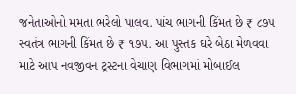જનેતાઓનો મમતા ભરેલો પાલવ. પાંચ ભાગની કિંમત છે ₹ ૮૭૫ સ્વતંત્ર ભાગની કિંમત છે ₹ ૧૭૫. આ પુસ્તક ઘરે બેઠા મેળવવા માટે આપ નવજીવન ટ્રસ્ટના વેચાણ વિભાગમાં મોબાઈલ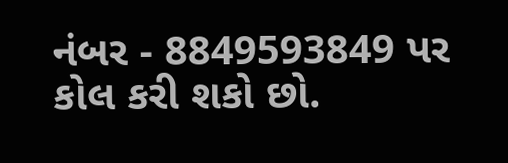નંબર - 8849593849 પર કોલ કરી શકો છો.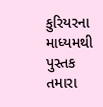કુરિયરના માધ્યમથી પુસ્તક તમારા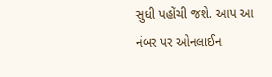સુધી પહોંચી જશે. આપ આ નંબર પર ઓનલાઈન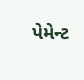પેમેન્ટ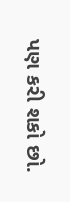પણ કરી શકો છો.